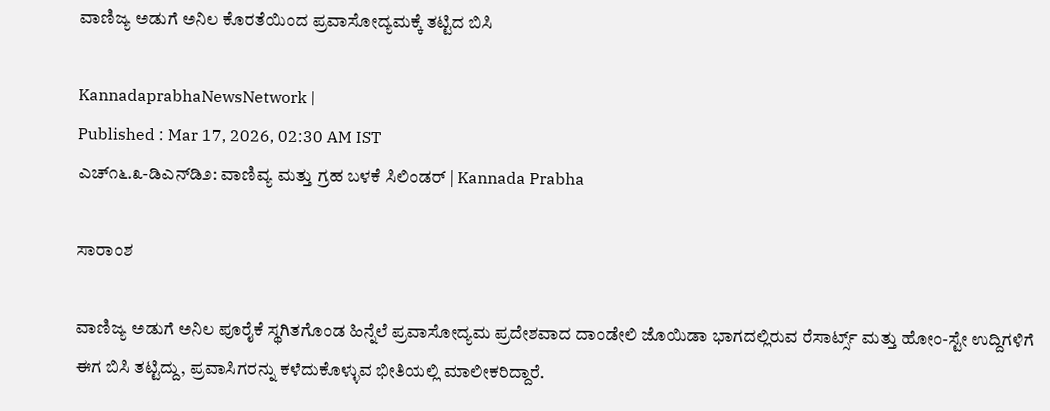ವಾಣಿಜ್ಯ ಅಡುಗೆ ಅನಿಲ ಕೊರತೆಯಿಂದ ಪ್ರವಾಸೋದ್ಯಮಕ್ಕೆ ತಟ್ಟಿದ ಬಿಸಿ

KannadaprabhaNewsNetwork |
Published : Mar 17, 2026, 02:30 AM IST
ಎಚ್೧೬.೩-ಡಿಎನ್‌ಡಿ೨: ವಾಣಿವ್ಯ ಮತ್ತು ಗ್ರಹ ಬಳಕೆ ಸಿಲಿಂಡರ್ | Kannada Prabha

ಸಾರಾಂಶ

ವಾಣಿಜ್ಯ ಅಡುಗೆ ಅನಿಲ ಪೂರೈಕೆ ಸ್ಥಗಿತಗೊಂಡ ಹಿನ್ನೆಲೆ ಪ್ರವಾಸೋದ್ಯಮ ಪ್ರದೇಶವಾದ ದಾಂಡೇಲಿ ಜೊಯಿಡಾ ಭಾಗದಲ್ಲಿರುವ ರೆಸಾರ್ಟ್ಸ್ ಮತ್ತು ಹೋಂ-ಸ್ಟೇ ಉದ್ದಿಗಳಿಗೆ ಈಗ ಬಿಸಿ ತಟ್ಟಿದ್ದು, ಪ್ರವಾಸಿಗರನ್ನು ಕಳೆದುಕೊಳ್ಳುವ ಭೀತಿಯಲ್ಲಿ ಮಾಲೀಕರಿದ್ದಾರೆ.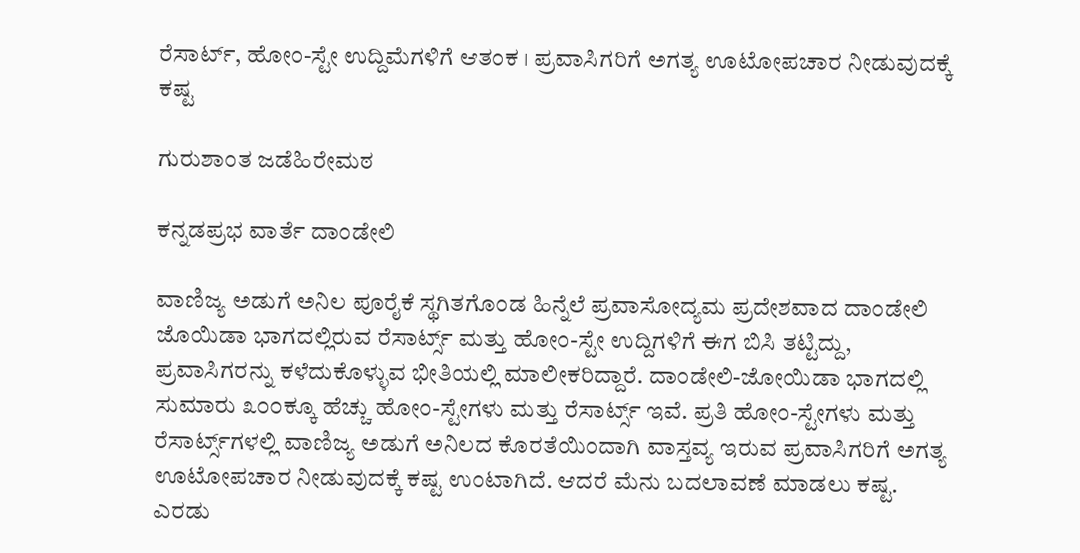ರೆಸಾರ್ಟ್, ಹೋಂ-ಸ್ಟೇ ಉದ್ದಿಮೆಗಳಿಗೆ ಆತಂಕ । ಪ್ರವಾಸಿಗರಿಗೆ ಅಗತ್ಯ ಊಟೋಪಚಾರ ನೀಡುವುದಕ್ಕೆ ಕಷ್ಟ

ಗುರುಶಾಂತ ಜಡೆಹಿರೇಮಠ

ಕನ್ನಡಪ್ರಭ ವಾರ್ತೆ ದಾಂಡೇಲಿ

ವಾಣಿಜ್ಯ ಅಡುಗೆ ಅನಿಲ ಪೂರೈಕೆ ಸ್ಥಗಿತಗೊಂಡ ಹಿನ್ನೆಲೆ ಪ್ರವಾಸೋದ್ಯಮ ಪ್ರದೇಶವಾದ ದಾಂಡೇಲಿ ಜೊಯಿಡಾ ಭಾಗದಲ್ಲಿರುವ ರೆಸಾರ್ಟ್ಸ್ ಮತ್ತು ಹೋಂ-ಸ್ಟೇ ಉದ್ದಿಗಳಿಗೆ ಈಗ ಬಿಸಿ ತಟ್ಟಿದ್ದು, ಪ್ರವಾಸಿಗರನ್ನು ಕಳೆದುಕೊಳ್ಳುವ ಭೀತಿಯಲ್ಲಿ ಮಾಲೀಕರಿದ್ದಾರೆ. ದಾಂಡೇಲಿ-ಜೋಯಿಡಾ ಭಾಗದಲ್ಲಿ ಸುಮಾರು ೩೦೦ಕ್ಕೂ ಹೆಚ್ಚು ಹೋಂ-ಸ್ಟೇಗಳು ಮತ್ತು ರೆಸಾರ್ಟ್ಸ್ ಇವೆ. ಪ್ರತಿ ಹೋಂ-ಸ್ಟೇಗಳು ಮತ್ತು ರೆಸಾರ್ಟ್ಸ್‌ಗಳಲ್ಲಿ ವಾಣಿಜ್ಯ ಅಡುಗೆ ಅನಿಲದ ಕೊರತೆಯಿಂದಾಗಿ ವಾಸ್ತವ್ಯ ಇರುವ ಪ್ರವಾಸಿಗರಿಗೆ ಅಗತ್ಯ ಊಟೋಪಚಾರ ನೀಡುವುದಕ್ಕೆ ಕಷ್ಟ ಉಂಟಾಗಿದೆ. ಆದರೆ ಮೆನು ಬದಲಾವಣೆ ಮಾಡಲು ಕಷ್ಟ. ಎರಡು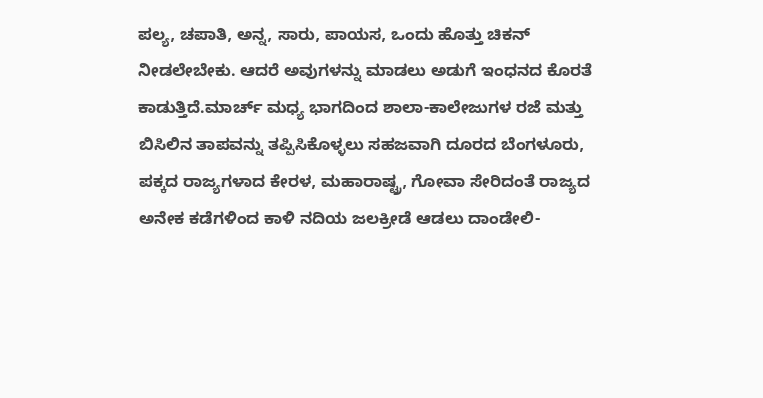ಪಲ್ಯ, ಚಪಾತಿ, ಅನ್ನ, ಸಾರು, ಪಾಯಸ, ಒಂದು ಹೊತ್ತು ಚಿಕನ್ ನೀಡಲೇಬೇಕು. ಆದರೆ ಅವುಗಳನ್ನು ಮಾಡಲು ಅಡುಗೆ ಇಂಧನದ ಕೊರತೆ ಕಾಡುತ್ತಿದೆ.ಮಾರ್ಚ್ ಮಧ್ಯ ಭಾಗದಿಂದ ಶಾಲಾ-ಕಾಲೇಜುಗಳ ರಜೆ ಮತ್ತು ಬಿಸಿಲಿನ ತಾಪವನ್ನು ತಪ್ಪಿಸಿಕೊಳ್ಳಲು ಸಹಜವಾಗಿ ದೂರದ ಬೆಂಗಳೂರು, ಪಕ್ಕದ ರಾಜ್ಯಗಳಾದ ಕೇರಳ, ಮಹಾರಾಷ್ಟ್ರ, ಗೋವಾ ಸೇರಿದಂತೆ ರಾಜ್ಯದ ಅನೇಕ ಕಡೆಗಳಿಂದ ಕಾಳಿ ನದಿಯ ಜಲಕ್ರೀಡೆ ಆಡಲು ದಾಂಡೇಲಿ-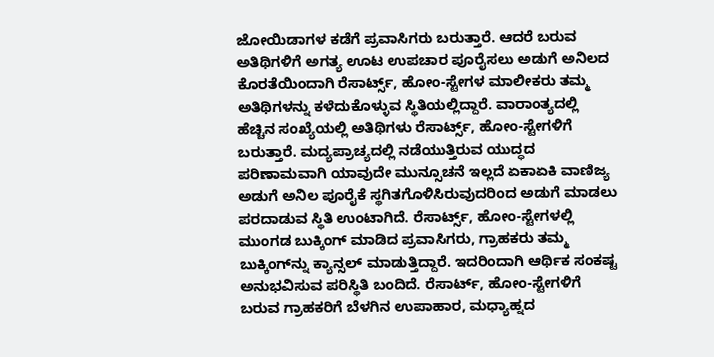ಜೋಯಿಡಾಗಳ ಕಡೆಗೆ ಪ್ರವಾಸಿಗರು ಬರುತ್ತಾರೆ. ಆದರೆ ಬರುವ ಅತಿಥಿಗಳಿಗೆ ಅಗತ್ಯ ಊಟ ಉಪಚಾರ ಪೂರೈಸಲು ಅಡುಗೆ ಅನಿಲದ ಕೊರತೆಯಿಂದಾಗಿ ರೆಸಾರ್ಟ್ಸ್, ಹೋಂ-ಸ್ಟೇಗಳ ಮಾಲೀಕರು ತಮ್ಮ ಅತಿಥಿಗಳನ್ನು ಕಳೆದುಕೊಳ್ಳುವ ಸ್ಥಿತಿಯಲ್ಲಿದ್ದಾರೆ. ವಾರಾಂತ್ಯದಲ್ಲಿ ಹೆಚ್ಚಿನ ಸಂಖ್ಯೆಯಲ್ಲಿ ಅತಿಥಿಗಳು ರೆಸಾರ್ಟ್ಸ್, ಹೋಂ-ಸ್ಟೇಗಳಿಗೆ ಬರುತ್ತಾರೆ. ಮದ್ಯಪ್ರಾಚ್ಯದಲ್ಲಿ ನಡೆಯುತ್ತಿರುವ ಯುದ್ಧದ ಪರಿಣಾಮವಾಗಿ ಯಾವುದೇ ಮುನ್ಸೂಚನೆ ಇಲ್ಲದೆ ಏಕಾಏಕಿ ವಾಣಿಜ್ಯ ಅಡುಗೆ ಅನಿಲ ಪೂರೈಕೆ ಸ್ಥಗಿತಗೊಳಿಸಿರುವುದರಿಂದ ಅಡುಗೆ ಮಾಡಲು ಪರದಾಡುವ ಸ್ಥಿತಿ ಉಂಟಾಗಿದೆ. ರೆಸಾರ್ಟ್ಸ್, ಹೋಂ-ಸ್ಟೇಗಳಲ್ಲಿ ಮುಂಗಡ ಬುಕ್ಕಿಂಗ್ ಮಾಡಿದ ಪ್ರವಾಸಿಗರು, ಗ್ರಾಹಕರು ತಮ್ಮ ಬುಕ್ಕಿಂಗ್‌ನ್ನು ಕ್ಯಾನ್ಸಲ್ ಮಾಡುತ್ತಿದ್ದಾರೆ. ಇದರಿಂದಾಗಿ ಆರ್ಥಿಕ ಸಂಕಷ್ಟ ಅನುಭವಿಸುವ ಪರಿಸ್ಥಿತಿ ಬಂದಿದೆ. ರೆಸಾರ್ಟ್, ಹೋಂ-ಸ್ಟೇಗಳಿಗೆ ಬರುವ ಗ್ರಾಹಕರಿಗೆ ಬೆಳಗಿನ ಉಪಾಹಾರ, ಮಧ್ಯಾಹ್ನದ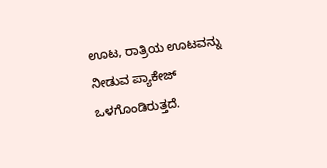ಊಟ, ರಾತ್ರಿಯ ಊಟವನ್ನು ನೀಡುವ ಪ್ಯಾಕೇಜ್ ಒಳಗೊಂಡಿರುತ್ತದೆ.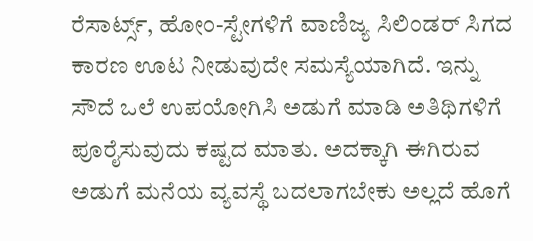ರೆಸಾರ್ಟ್ಸ್, ಹೋಂ-ಸ್ಟೇಗಳಿಗೆ ವಾಣಿಜ್ಯ ಸಿಲಿಂಡರ್‌ ಸಿಗದ ಕಾರಣ ಊಟ ನೀಡುವುದೇ ಸಮಸ್ಯೆಯಾಗಿದೆ. ಇನ್ನು ಸೌದೆ ಒಲೆ ಉಪಯೋಗಿಸಿ ಅಡುಗೆ ಮಾಡಿ ಅತಿಥಿಗಳಿಗೆ ಪೂರೈಸುವುದು ಕಷ್ಟದ ಮಾತು. ಅದಕ್ಕಾಗಿ ಈಗಿರುವ ಅಡುಗೆ ಮನೆಯ ವ್ಯವಸ್ಥೆ ಬದಲಾಗಬೇಕು ಅಲ್ಲದೆ ಹೊಗೆ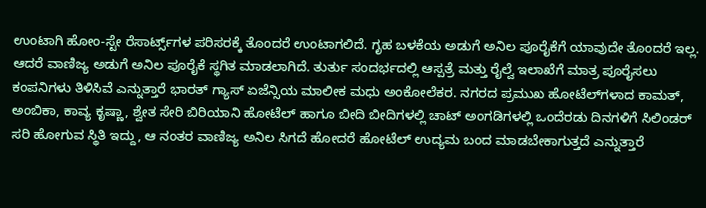ಉಂಟಾಗಿ ಹೋಂ-ಸ್ಟೇ ರೆಸಾರ್ಟ್ಸ್‌ಗಳ ಪರಿಸರಕ್ಕೆ ತೊಂದರೆ ಉಂಟಾಗಲಿದೆ. ಗೃಹ ಬಳಕೆಯ ಅಡುಗೆ ಅನಿಲ ಪೂರೈಕೆಗೆ ಯಾವುದೇ ತೊಂದರೆ ಇಲ್ಲ. ಆದರೆ ವಾಣಿಜ್ಯ ಅಡುಗೆ ಅನಿಲ ಪೂರೈಕೆ ಸ್ಥಗಿತ ಮಾಡಲಾಗಿದೆ. ತುರ್ತು ಸಂದರ್ಭದಲ್ಲಿ ಆಸ್ಪತ್ರೆ ಮತ್ತು ರೈಲ್ವೆ ಇಲಾಖೆಗೆ ಮಾತ್ರ ಪೂರೈಸಲು ಕಂಪನಿಗಳು ತಿಳಿಸಿವೆ ಎನ್ನುತ್ತಾರೆ ಭಾರತ್ ಗ್ಯಾಸ್ ಏಜೆನ್ಸಿಯ ಮಾಲೀಕ ಮಧು ಅಂಕೋಲೆಕರ. ನಗರದ ಪ್ರಮುಖ ಹೋಟೆಲ್‌ಗಳಾದ ಕಾಮತ್, ಅಂಬಿಕಾ, ಕಾವ್ಯ ಕೃಷ್ಣಾ, ಶ್ವೇತ ಸೇರಿ ಬಿರಿಯಾನಿ ಹೋಟೆಲ್ ಹಾಗೂ ಬೀದಿ ಬೀದಿಗಳಲ್ಲಿ ಚಾಟ್ ಅಂಗಡಿಗಳಲ್ಲಿ ಒಂದೆರಡು ದಿನಗಳಿಗೆ ಸಿಲಿಂಡರ್ ಸರಿ ಹೋಗುವ ಸ್ಥಿತಿ ಇದ್ದು, ಆ ನಂತರ ವಾಣಿಜ್ಯ ಅನಿಲ ಸಿಗದೆ ಹೋದರೆ ಹೋಟೆಲ್ ಉದ್ಯಮ ಬಂದ ಮಾಡಬೇಕಾಗುತ್ತದೆ ಎನ್ನುತ್ತಾರೆ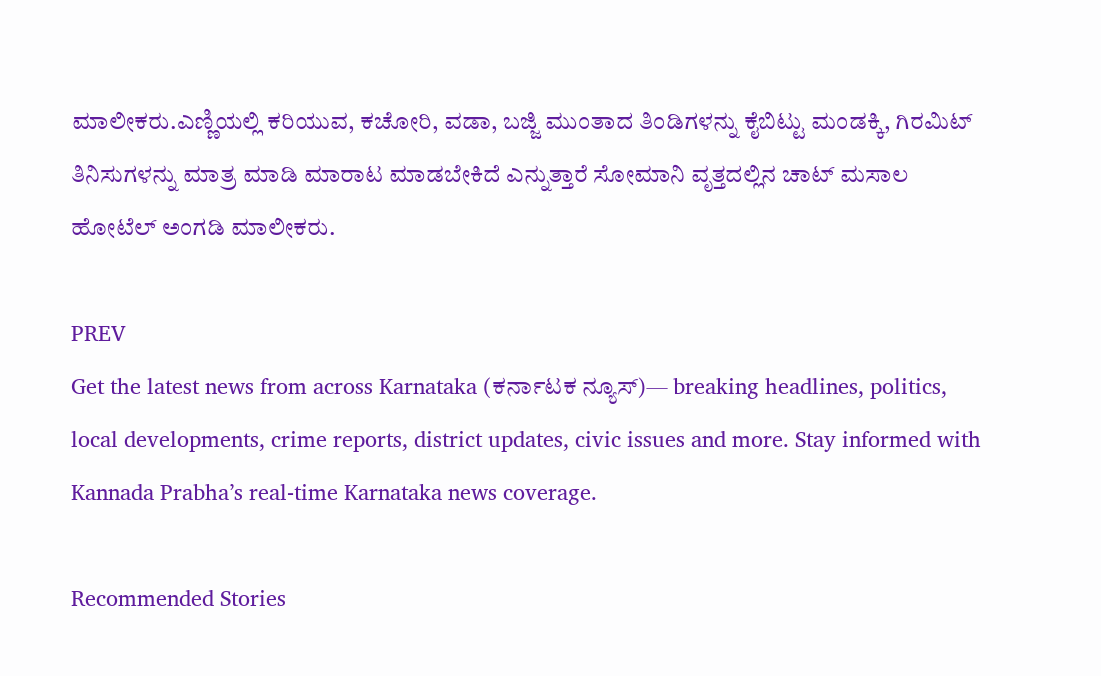ಮಾಲೀಕರು.ಎಣ್ಣಿಯಲ್ಲಿ ಕರಿಯುವ, ಕಚೋರಿ, ವಡಾ, ಬಜ್ಜಿ ಮುಂತಾದ ತಿಂಡಿಗಳನ್ನು ಕೈಬಿಟ್ಟು ಮಂಡಕ್ಕಿ, ಗಿರಮಿಟ್‌ ತಿನಿಸುಗಳನ್ನು ಮಾತ್ರ ಮಾಡಿ ಮಾರಾಟ ಮಾಡಬೇಕಿದೆ ಎನ್ನುತ್ತಾರೆ ಸೋಮಾನಿ ವೃತ್ತದಲ್ಲಿನ ಚಾಟ್ ಮಸಾಲ ಹೋಟೆಲ್ ಅಂಗಡಿ ಮಾಲೀಕರು.

PREV
Get the latest news from across Karnataka (ಕರ್ನಾಟಕ ನ್ಯೂಸ್)— breaking headlines, politics, local developments, crime reports, district updates, civic issues and more. Stay informed with Kannada Prabha’s real‑time Karnataka news coverage.

Recommended Stories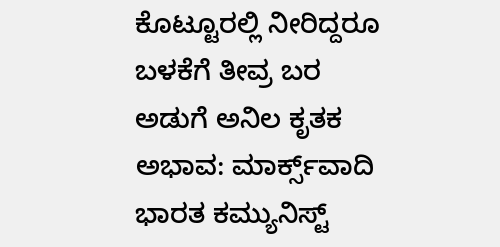ಕೊಟ್ಟೂರಲ್ಲಿ ನೀರಿದ್ದರೂ ಬಳಕೆಗೆ ತೀವ್ರ ಬರ
ಅಡುಗೆ ಅನಿಲ ಕೃತಕ ಅಭಾವ: ಮಾರ್ಕ್ಸ್‌ವಾದಿ ಭಾರತ ಕಮ್ಯುನಿಸ್ಟ್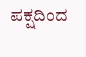ಪಕ್ಷದಿಂದ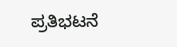ಪ್ರತಿಭಟನೆ